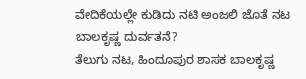ವೇದಿಕೆಯಲ್ಲೇ ಕುಡಿದು ನಟಿ ಅಂಜಲಿ ಜೊತೆ ನಟ ಬಾಲಕೃಷ್ಣ ದುರ್ವತನೆ?
ತೆಲುಗು ನಟ, ಹಿಂದೂಪುರ ಶಾಸಕ ಬಾಲಕೃಷ್ಣ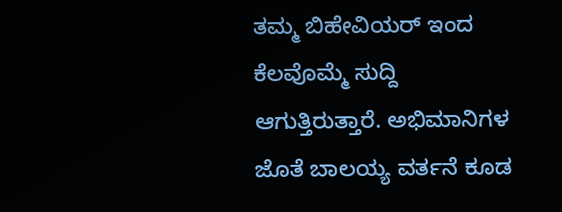ತಮ್ಮ ಬಿಹೇವಿಯರ್ ಇಂದ ಕೆಲವೊಮ್ಮೆ ಸುದ್ದಿ ಆಗುತ್ತಿರುತ್ತಾರೆ. ಅಭಿಮಾನಿಗಳ ಜೊತೆ ಬಾಲಯ್ಯ ವರ್ತನೆ ಕೂಡ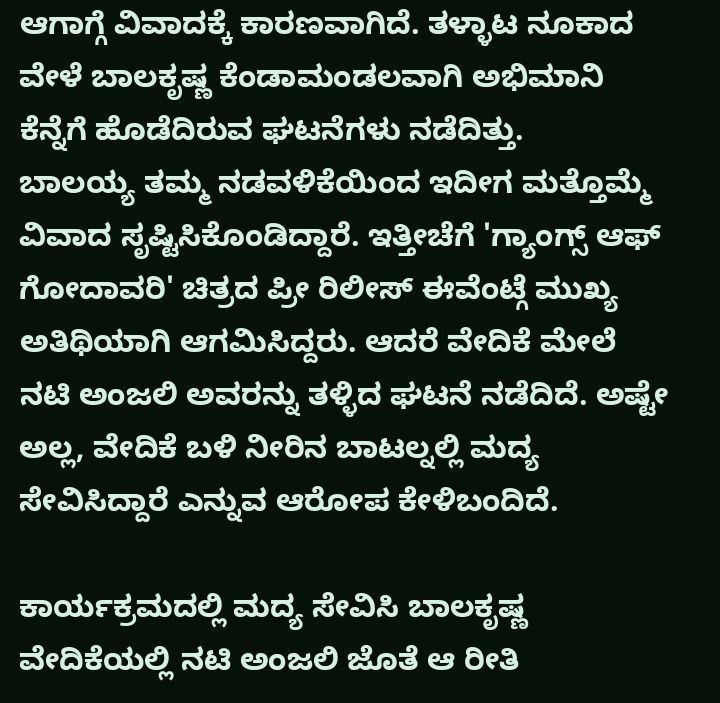ಆಗಾಗ್ಗೆ ವಿವಾದಕ್ಕೆ ಕಾರಣವಾಗಿದೆ. ತಳ್ಳಾಟ ನೂಕಾದ ವೇಳೆ ಬಾಲಕೃಷ್ಣ ಕೆಂಡಾಮಂಡಲವಾಗಿ ಅಭಿಮಾನಿ ಕೆನ್ನೆಗೆ ಹೊಡೆದಿರುವ ಘಟನೆಗಳು ನಡೆದಿತ್ತು.
ಬಾಲಯ್ಯ ತಮ್ಮ ನಡವಳಿಕೆಯಿಂದ ಇದೀಗ ಮತ್ತೊಮ್ಮೆ ವಿವಾದ ಸೃಷ್ಟಿಸಿಕೊಂಡಿದ್ದಾರೆ. ಇತ್ತೀಚೆಗೆ 'ಗ್ಯಾಂಗ್ಸ್ ಆಫ್ ಗೋದಾವರಿ' ಚಿತ್ರದ ಪ್ರೀ ರಿಲೀಸ್ ಈವೆಂಟ್ಗೆ ಮುಖ್ಯ ಅತಿಥಿಯಾಗಿ ಆಗಮಿಸಿದ್ದರು. ಆದರೆ ವೇದಿಕೆ ಮೇಲೆ ನಟಿ ಅಂಜಲಿ ಅವರನ್ನು ತಳ್ಳಿದ ಘಟನೆ ನಡೆದಿದೆ. ಅಷ್ಟೇ ಅಲ್ಲ, ವೇದಿಕೆ ಬಳಿ ನೀರಿನ ಬಾಟಲ್ನಲ್ಲಿ ಮದ್ಯ ಸೇವಿಸಿದ್ದಾರೆ ಎನ್ನುವ ಆರೋಪ ಕೇಳಿಬಂದಿದೆ.

ಕಾರ್ಯಕ್ರಮದಲ್ಲಿ ಮದ್ಯ ಸೇವಿಸಿ ಬಾಲಕೃಷ್ಣ ವೇದಿಕೆಯಲ್ಲಿ ನಟಿ ಅಂಜಲಿ ಜೊತೆ ಆ ರೀತಿ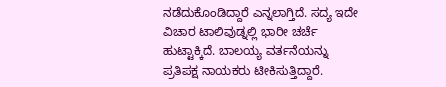ನಡೆದುಕೊಂಡಿದ್ದಾರೆ ಎನ್ನಲಾಗ್ತಿದೆ. ಸದ್ಯ ಇದೇ ವಿಚಾರ ಟಾಲಿವುಡ್ನಲ್ಲಿ ಭಾರೀ ಚರ್ಚೆ ಹುಟ್ಟಾಕ್ಕಿದೆ. ಬಾಲಯ್ಯ ವರ್ತನೆಯನ್ನು ಪ್ರತಿಪಕ್ಷ ನಾಯಕರು ಟೀಕಿಸುತ್ತಿದ್ದಾರೆ.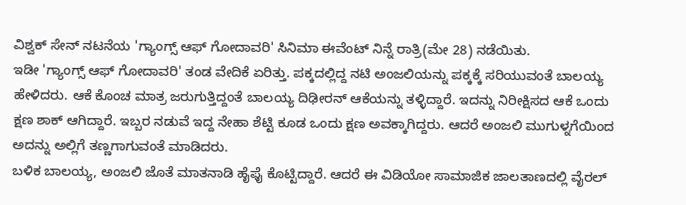ವಿಶ್ವಕ್ ಸೇನ್ ನಟನೆಯ 'ಗ್ಯಾಂಗ್ಸ್ ಆಫ್ ಗೋದಾವರಿ' ಸಿನಿಮಾ ಈವೆಂಟ್ ನಿನ್ನೆ ರಾತ್ರಿ(ಮೇ 28) ನಡೆಯಿತು.
ಇಡೀ 'ಗ್ಯಾಂಗ್ಸ್ ಆಫ್ ಗೋದಾವರಿ' ತಂಡ ವೇದಿಕೆ ಏರಿತ್ತು. ಪಕ್ಕದಲ್ಲಿದ್ದ ನಟಿ ಅಂಜಲಿಯನ್ನು ಪಕ್ಕಕ್ಕೆ ಸರಿಯುವಂತೆ ಬಾಲಯ್ಯ ಹೇಳಿದರು. ಆಕೆ ಕೊಂಚ ಮಾತ್ರ ಜರುಗುತ್ತಿದ್ದಂತೆ ಬಾಲಯ್ಯ ದಿಢೀರನ್ ಆಕೆಯನ್ನು ತಳ್ಳಿದ್ದಾರೆ. ಇದನ್ನು ನಿರೀಕ್ಷಿಸದ ಆಕೆ ಒಂದು ಕ್ಷಣ ಶಾಕ್ ಆಗಿದ್ದಾರೆ. ಇಬ್ಬರ ನಡುವೆ ಇದ್ದ ನೇಹಾ ಶೆಟ್ಟಿ ಕೂಡ ಒಂದು ಕ್ಷಣ ಅವಕ್ಕಾಗಿದ್ದರು. ಆದರೆ ಅಂಜಲಿ ಮುಗುಳ್ನಗೆಯಿಂದ ಅದನ್ನು ಅಲ್ಲಿಗೆ ತಣ್ಣಗಾಗುವಂತೆ ಮಾಡಿದರು.
ಬಳಿಕ ಬಾಲಯ್ಯ, ಅಂಜಲಿ ಜೊತೆ ಮಾತನಾಡಿ ಹೈಫೈ ಕೊಟ್ಟಿದ್ದಾರೆ. ಆದರೆ ಈ ವಿಡಿಯೋ ಸಾಮಾಜಿಕ ಜಾಲತಾಣದಲ್ಲಿ ವೈರಲ್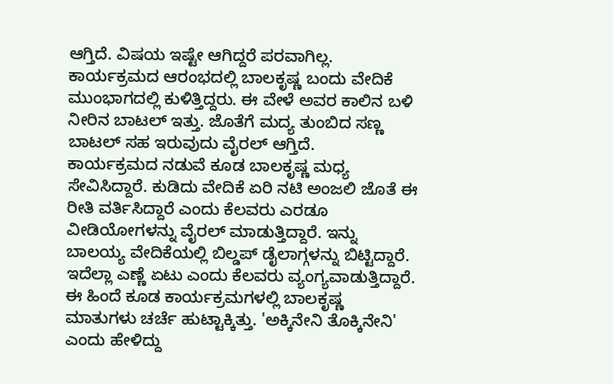ಆಗ್ತಿದೆ. ವಿಷಯ ಇಷ್ಟೇ ಆಗಿದ್ದರೆ ಪರವಾಗಿಲ್ಲ. ಕಾರ್ಯಕ್ರಮದ ಆರಂಭದಲ್ಲಿ ಬಾಲಕೃಷ್ಣ ಬಂದು ವೇದಿಕೆ ಮುಂಭಾಗದಲ್ಲಿ ಕುಳಿತ್ತಿದ್ದರು. ಈ ವೇಳೆ ಅವರ ಕಾಲಿನ ಬಳಿ ನೀರಿನ ಬಾಟಲ್ ಇತ್ತು. ಜೊತೆಗೆ ಮದ್ಯ ತುಂಬಿದ ಸಣ್ಣ ಬಾಟಲ್ ಸಹ ಇರುವುದು ವೈರಲ್ ಆಗ್ತಿದೆ.
ಕಾರ್ಯಕ್ರಮದ ನಡುವೆ ಕೂಡ ಬಾಲಕೃಷ್ಣ ಮಧ್ಯ ಸೇವಿಸಿದ್ದಾರೆ. ಕುಡಿದು ವೇದಿಕೆ ಏರಿ ನಟಿ ಅಂಜಲಿ ಜೊತೆ ಈ ರೀತಿ ವರ್ತಿಸಿದ್ದಾರೆ ಎಂದು ಕೆಲವರು ಎರಡೂ ವೀಡಿಯೋಗಳನ್ನು ವೈರಲ್ ಮಾಡುತ್ತಿದ್ದಾರೆ. ಇನ್ನು ಬಾಲಯ್ಯ ವೇದಿಕೆಯಲ್ಲಿ ಬಿಲ್ಡಪ್ ಡೈಲಾಗ್ಗಳನ್ನು ಬಿಟ್ಟಿದ್ದಾರೆ. ಇದೆಲ್ಲಾ ಎಣ್ಣೆ ಏಟು ಎಂದು ಕೆಲವರು ವ್ಯಂಗ್ಯವಾಡುತ್ತಿದ್ದಾರೆ.
ಈ ಹಿಂದೆ ಕೂಡ ಕಾರ್ಯಕ್ರಮಗಳಲ್ಲಿ ಬಾಲಕೃಷ್ಣ ಮಾತುಗಳು ಚರ್ಚೆ ಹುಟ್ಟಾಕ್ಕಿತ್ತು. 'ಅಕ್ಕಿನೇನಿ ತೊಕ್ಕಿನೇನಿ' ಎಂದು ಹೇಳಿದ್ದು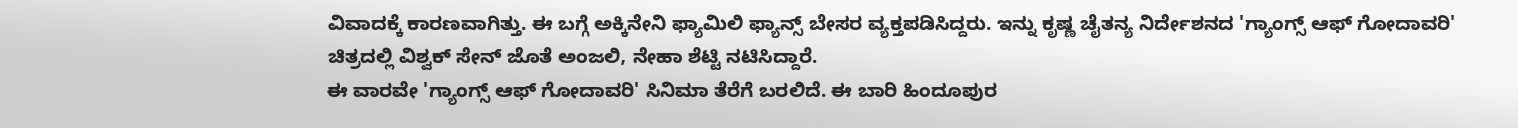ವಿವಾದಕ್ಕೆ ಕಾರಣವಾಗಿತ್ತು. ಈ ಬಗ್ಗೆ ಅಕ್ಕಿನೇನಿ ಫ್ಯಾಮಿಲಿ ಫ್ಯಾನ್ಸ್ ಬೇಸರ ವ್ಯಕ್ತಪಡಿಸಿದ್ದರು. ಇನ್ನು ಕೃಷ್ಣ ಚೈತನ್ಯ ನಿರ್ದೇಶನದ 'ಗ್ಯಾಂಗ್ಸ್ ಆಫ್ ಗೋದಾವರಿ' ಚಿತ್ರದಲ್ಲಿ ವಿಶ್ವಕ್ ಸೇನ್ ಜೊತೆ ಅಂಜಲಿ, ನೇಹಾ ಶೆಟ್ಟಿ ನಟಿಸಿದ್ದಾರೆ.
ಈ ವಾರವೇ 'ಗ್ಯಾಂಗ್ಸ್ ಆಫ್ ಗೋದಾವರಿ' ಸಿನಿಮಾ ತೆರೆಗೆ ಬರಲಿದೆ. ಈ ಬಾರಿ ಹಿಂದೂಪುರ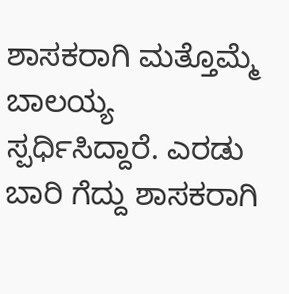ಶಾಸಕರಾಗಿ ಮತ್ತೊಮ್ಮೆ ಬಾಲಯ್ಯ ಸ್ಪರ್ಧಿಸಿದ್ದಾರೆ. ಎರಡು ಬಾರಿ ಗೆದ್ದು ಶಾಸಕರಾಗಿ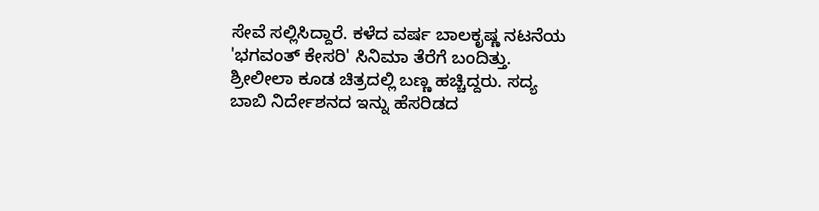ಸೇವೆ ಸಲ್ಲಿಸಿದ್ದಾರೆ. ಕಳೆದ ವರ್ಷ ಬಾಲಕೃಷ್ಣ ನಟನೆಯ 'ಭಗವಂತ್ ಕೇಸರಿ' ಸಿನಿಮಾ ತೆರೆಗೆ ಬಂದಿತ್ತು. ಶ್ರೀಲೀಲಾ ಕೂಡ ಚಿತ್ರದಲ್ಲಿ ಬಣ್ಣ ಹಚ್ಚಿದ್ದರು. ಸದ್ಯ ಬಾಬಿ ನಿರ್ದೇಶನದ ಇನ್ನು ಹೆಸರಿಡದ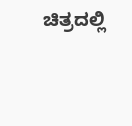ಚಿತ್ರದಲ್ಲಿ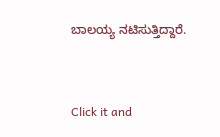ಬಾಲಯ್ಯ ನಟಿಸುತ್ತಿದ್ದಾರೆ.


Click it and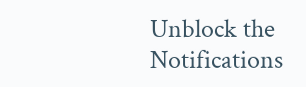Unblock the Notifications